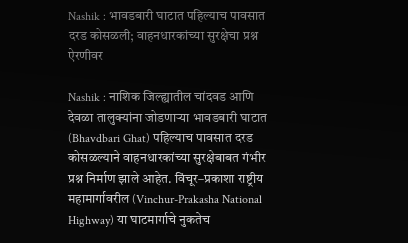Nashik : भावडबारी घाटात पहिल्याच पावसात दरड कोसळली; वाहनधारकांच्या सुरक्षेचा प्रश्न ऐरणीवर

Nashik : नाशिक जिल्ह्यातील चांदवड आणि देवळा तालुक्यांना जोडणाऱ्या भावडबारी घाटात (Bhavdbari Ghat) पहिल्याच पावसात दरड कोसळल्याने वाहनधारकांच्या सुरक्षेबाबत गंभीर प्रश्न निर्माण झाले आहेत. विंचूर–प्रकाशा राष्ट्रीय महामार्गावरील (Vinchur-Prakasha National Highway) या घाटमार्गाचे नुकतेच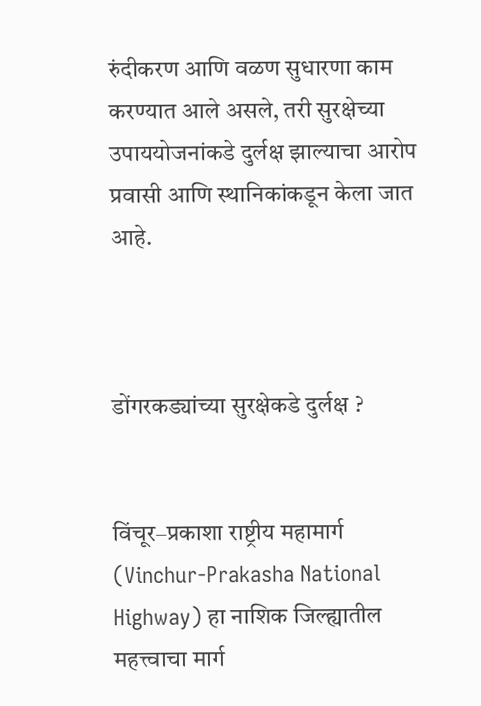रुंदीकरण आणि वळण सुधारणा काम करण्यात आले असले, तरी सुरक्षेच्या उपाययोजनांकडे दुर्लक्ष झाल्याचा आरोप प्रवासी आणि स्थानिकांकडून केला जात आहे.



डोंगरकड्यांच्या सुरक्षेकडे दुर्लक्ष ?


विंचूर–प्रकाशा राष्ट्रीय महामार्ग (Vinchur-Prakasha National Highway) हा नाशिक जिल्ह्यातील महत्त्वाचा मार्ग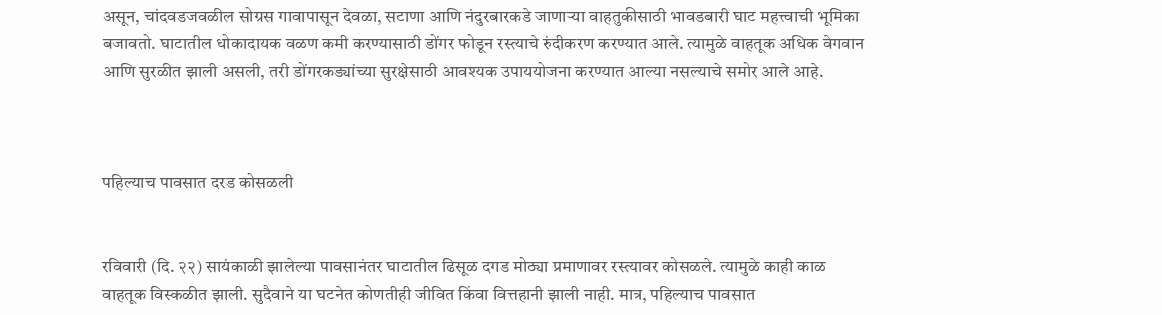असून, चांदवडजवळील सोग्रस गावापासून देवळा, सटाणा आणि नंदुरबारकडे जाणाऱ्या वाहतुकीसाठी भावडबारी घाट महत्त्वाची भूमिका बजावतो. घाटातील धोकादायक वळण कमी करण्यासाठी डोंगर फोडून रस्त्याचे रुंदीकरण करण्यात आले. त्यामुळे वाहतूक अधिक वेगवान आणि सुरळीत झाली असली, तरी डोंगरकड्यांच्या सुरक्षेसाठी आवश्यक उपाययोजना करण्यात आल्या नसल्याचे समोर आले आहे.



पहिल्याच पावसात दरड कोसळली


रविवारी (दि. २२) सायंकाळी झालेल्या पावसानंतर घाटातील ढिसूळ दगड मोठ्या प्रमाणावर रस्त्यावर कोसळले. त्यामुळे काही काळ वाहतूक विस्कळीत झाली. सुदैवाने या घटनेत कोणतीही जीवित किंवा वित्तहानी झाली नाही. मात्र, पहिल्याच पावसात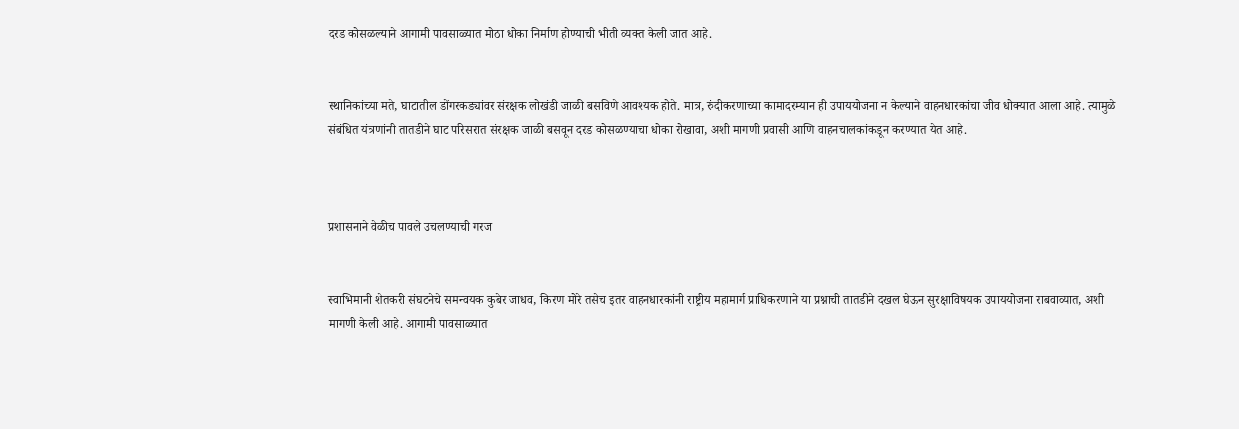दरड कोसळल्याने आगामी पावसाळ्यात मोठा धोका निर्माण होण्याची भीती व्यक्त केली जात आहे.


स्थानिकांच्या मते, घाटातील डोंगरकड्यांवर संरक्षक लोखंडी जाळी बसविणे आवश्यक होते. मात्र, रुंदीकरणाच्या कामादरम्यान ही उपाययोजना न केल्याने वाहनधारकांचा जीव धोक्यात आला आहे. त्यामुळे संबंधित यंत्रणांनी तातडीने घाट परिसरात संरक्षक जाळी बसवून दरड कोसळण्याचा धोका रोखावा, अशी मागणी प्रवासी आणि वाहनचालकांकडून करण्यात येत आहे.



प्रशासनाने वेळीच पावले उचलण्याची गरज


स्वाभिमानी शेतकरी संघटनेचे समन्वयक कुबेर जाधव, किरण मोरे तसेच इतर वाहनधारकांनी राष्ट्रीय महामार्ग प्राधिकरणाने या प्रश्नाची तातडीने दखल घेऊन सुरक्षाविषयक उपाययोजना राबवाव्यात, अशी मागणी केली आहे. आगामी पावसाळ्यात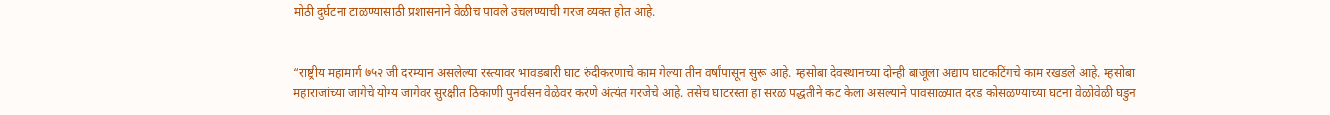मोठी दुर्घटना टाळण्यासाठी प्रशासनाने वेळीच पावले उचलण्याची गरज व्यक्त होत आहे.


“राष्ट्रीय महामार्ग ७५२ जी दरम्यान असलेल्या रस्त्यावर भावडबारी घाट रुंदीकरणाचे काम गेल्या तीन वर्षांपासून सुरू आहे. म्हसोबा देवस्थानच्या दोन्ही बाजूला अद्याप घाटकटिंगचे काम रखडले आहे. म्हसोबा महाराजांच्या जागेचे योग्य जागेवर सुरक्षीत ठिकाणी पुनर्वसन वेळेवर करणे अंत्यंत गरजेचे आहे. तसेच घाटरस्ता हा सरळ पद्धतीने कट केला असल्याने पावसाळ्यात दरड कोसळण्याच्या घटना वेळोवेळी घडुन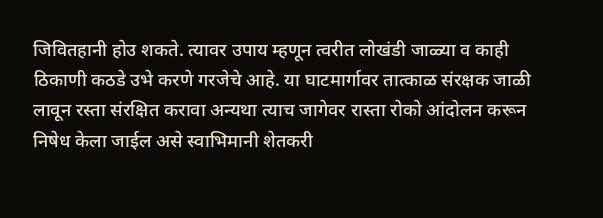जिवितहानी होउ शकते. त्यावर उपाय म्हणून त्वरीत लोखंडी जाळ्या व काही ठिकाणी कठडे उभे करणे गरजेचे आहे. या घाटमार्गावर तात्काळ संरक्षक जाळी लावून रस्ता संरक्षित करावा अन्यथा त्याच जागेवर रास्ता रोको आंदोलन करून निषेध केला जाईल असे स्वाभिमानी शेतकरी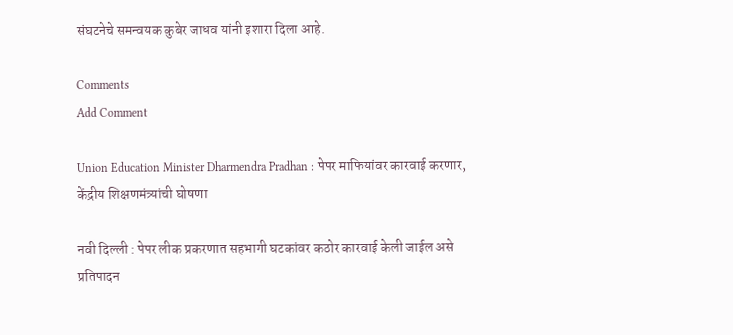संघटनेचे समन्वयक कुबेर जाधव यांनी इशारा दिला आहे.

Comments
Add Comment

Union Education Minister Dharmendra Pradhan : पेपर माफियांवर कारवाई करणार, केंद्रीय शिक्षणमंत्र्यांची घोषणा

नवी दिल्ली : पेपर लीक प्रकरणात सहभागी घटकांवर कठोर कारवाई केली जाईल असे प्रतिपादन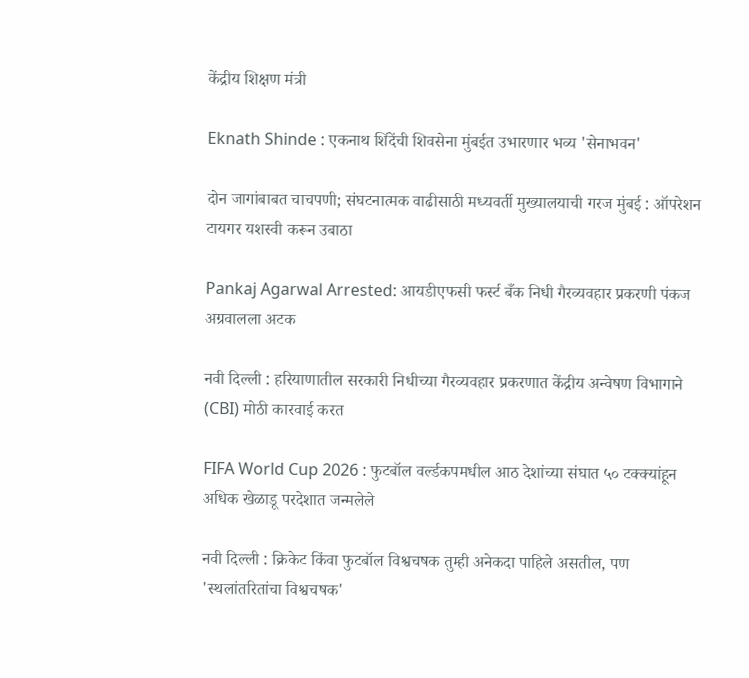केंद्रीय शिक्षण मंत्री

Eknath Shinde : एकनाथ शिंदेंची शिवसेना मुंबईत उभारणार भव्य 'सेनाभवन'

दोन जागांबाबत चाचपणी; संघटनात्मक वाढीसाठी मध्यवर्ती मुख्यालयाची गरज मुंबई : ऑपरेशन टायगर यशस्वी करून उबाठा

Pankaj Agarwal Arrested: आयडीएफसी फर्स्ट बँक निधी गैरव्यवहार प्रकरणी पंकज अग्रवालला अटक

नवी दिल्ली : हरियाणातील सरकारी निधीच्या गैरव्यवहार प्रकरणात केंद्रीय अन्वेषण विभागाने (CBI) मोठी कारवाई करत

FIFA World Cup 2026 : फुटबॉल वर्ल्डकपमधील आठ देशांच्या संघात ५० टक्क्यांहून अधिक खेळाडू परदेशात जन्मलेले

नवी दिल्ली : क्रिकेट किंवा फुटबॉल विश्वचषक तुम्ही अनेकदा पाहिले असतील, पण 'स्थलांतरितांचा विश्वचषक'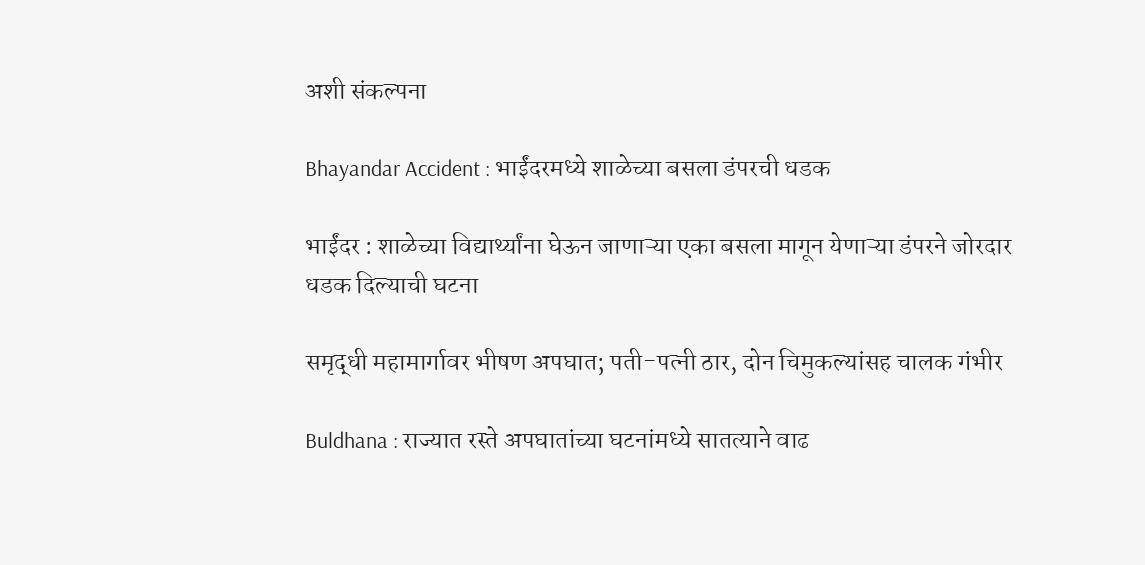अशी संकल्पना

Bhayandar Accident : भाईंदरमध्ये शाळेच्या बसला डंपरची धडक

भाईंदर : शाळेच्या विद्यार्थ्यांना घेऊन जाणाऱ्या एका बसला मागून येणाऱ्या डंपरने जोरदार धडक दिल्याची घटना

समृद्धी महामार्गावर भीषण अपघात; पती-पत्नी ठार, दोन चिमुकल्यांसह चालक गंभीर

Buldhana : राज्यात रस्ते अपघातांच्या घटनांमध्ये सातत्याने वाढ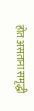होत असताना समृद्धी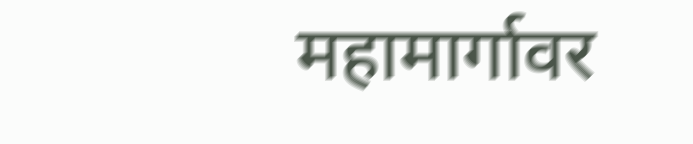महामार्गावर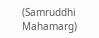(Samruddhi Mahamarg)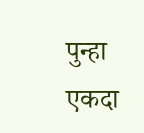पुन्हा एकदा